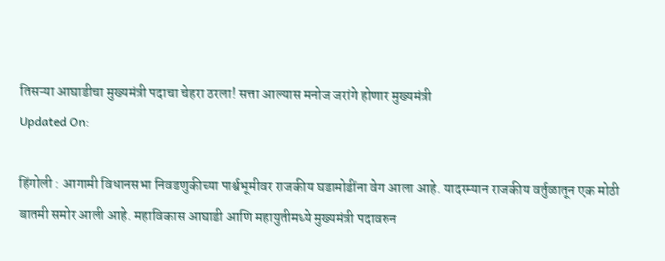तिसऱ्या आघाडीचा मुख्यमंत्री पदाचा चेहरा ठरला! सत्ता आल्यास मनोज जरांगे होणार मुख्यमंत्री
Updated On:

हिंगोली : आगामी विधानसभा निवडणुकीच्या पार्श्वभूमीवर राजकीय घडामोडींना वेग आला आहे. यादरम्यान राजकीय वर्तुळातून एक मोठी बातमी समोर आली आहे. महाविकास आघाडी आणि महायुतीमध्ये मुख्यमंत्री पदावरुन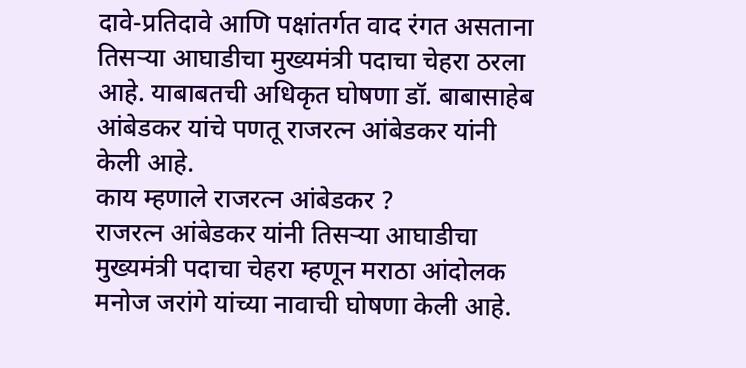दावे-प्रतिदावे आणि पक्षांतर्गत वाद रंगत असताना तिसऱ्या आघाडीचा मुख्यमंत्री पदाचा चेहरा ठरला आहे. याबाबतची अधिकृत घोषणा डॉ. बाबासाहेब आंबेडकर यांचे पणतू राजरत्न आंबेडकर यांनी केली आहे.
काय म्हणाले राजरत्न आंबेडकर ?
राजरत्न आंबेडकर यांनी तिसऱ्या आघाडीचा मुख्यमंत्री पदाचा चेहरा म्हणून मराठा आंदोलक मनोज जरांगे यांच्या नावाची घोषणा केली आहे.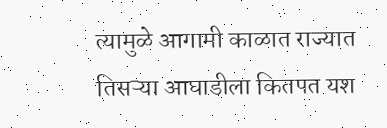त्यामुळे आगामी काळात राज्यात तिसऱ्या आघाडीला कितपत यश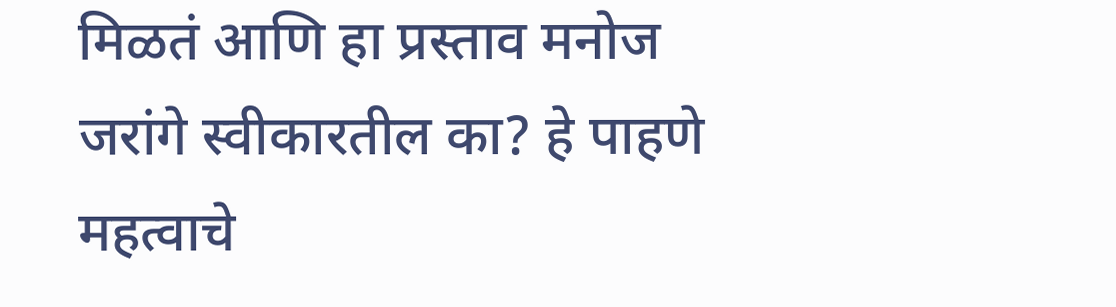मिळतं आणि हा प्रस्ताव मनोज जरांगे स्वीकारतील का? हे पाहणे महत्वाचे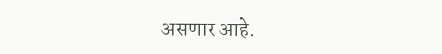असणार आहे.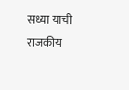सध्या याची राजकीय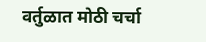वर्तुळात मोठी चर्चा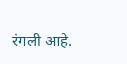रंगली आहे.